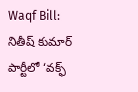Waqf Bill: నితీష్ కుమార్ పార్టీలో ‘వక్ఫ్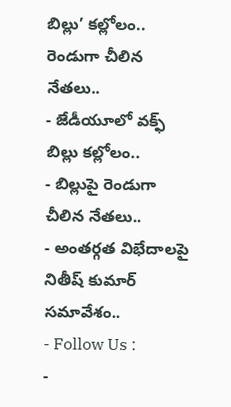బిల్లు’ కల్లోలం.. రెండుగా చీలిన నేతలు..
- జేడీయూలో వక్ఫ్ బిల్లు కల్లోలం..
- బిల్లుపై రెండుగా చీలిన నేతలు..
- అంతర్గత విభేదాలపై నితీష్ కుమార్ సమావేశం..
- Follow Us :
-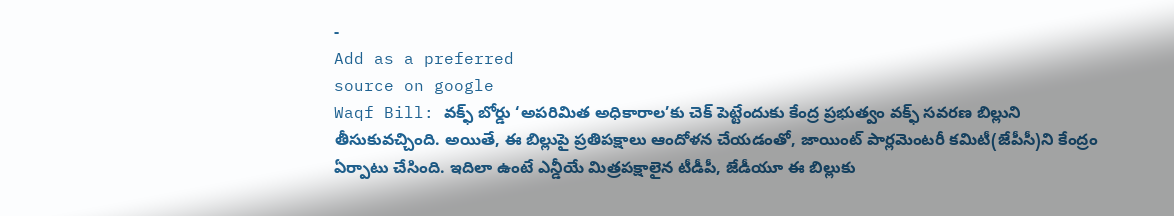-
Add as a preferred
source on google
Waqf Bill: వక్ఫ్ బోర్డు ‘అపరిమిత అధికారాల’కు చెక్ పెట్టేందుకు కేంద్ర ప్రభుత్వం వక్ఫ్ సవరణ బిల్లుని తీసుకువచ్చింది. అయితే, ఈ బిల్లుపై ప్రతిపక్షాలు ఆందోళన చేయడంతో, జాయింట్ పార్లమెంటరీ కమిటీ(జేపీసీ)ని కేంద్రం ఏర్పాటు చేసింది. ఇదిలా ఉంటే ఎన్డీయే మిత్రపక్షాలైన టీడీపీ, జేడీయూ ఈ బిల్లుకు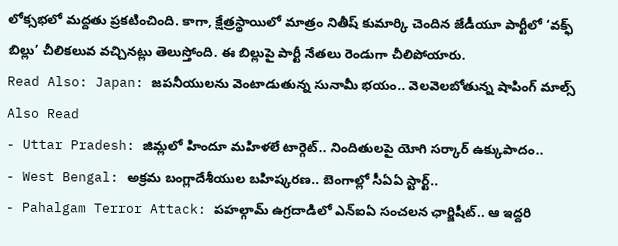లోక్సభలో మద్దతు ప్రకటించింది. కాగా, క్షేత్రస్థాయిలో మాత్రం నితీష్ కుమార్కి చెందిన జేడీయూ పార్టీలో ‘వక్ఫ్ బిల్లు’ చీలికలువ వచ్చినట్లు తెలుస్తోంది. ఈ బిల్లుపై పార్టీ నేతలు రెండుగా చీలిపోయారు.
Read Also: Japan: జపనీయులను వెంటాడుతున్న సునామీ భయం.. వెలవెలబోతున్న షాపింగ్ మాల్స్
Also Read
- Uttar Pradesh: జిమ్లలో హిందూ మహిళలే టార్గెట్.. నిందితులపై యోగి సర్కార్ ఉక్కుపాదం..
- West Bengal: అక్రమ బంగ్లాదేశీయుల బహిష్కరణ.. బెంగాల్లో సీఏఏ స్టార్ట్..
- Pahalgam Terror Attack: పహల్గామ్ ఉగ్రదాడిలో ఎన్ఐఏ సంచలన ఛార్జిషీట్.. ఆ ఇద్దరి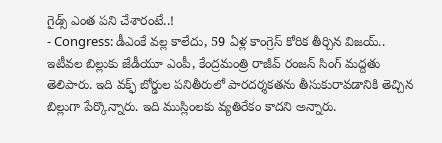గైడ్స్ ఎంత పని చేశారంటే..!
- Congress: డీఎంకే వల్ల కాలేదు, 59 ఏళ్ల కాంగ్రెస్ కోరిక తీర్చిన విజయ్..
ఇటీవల బిల్లుకు జేడీయూ ఎంపీ, కేంద్రమంత్రి రాజీవ్ రంజన్ సింగ్ మద్దతు తెలిపారు. ఇది వక్ఫ్ బోర్డుల పనితీరులో పారదర్శకతను తీసుకురావడానికి తెచ్చిన బిల్లుగా పేర్కొన్నారు. ఇది ముస్లింలకు వ్యతిరేకం కాదని అన్నారు.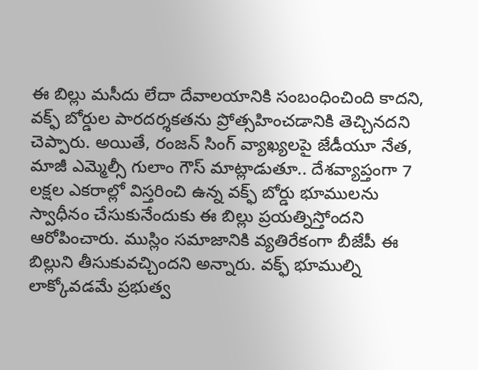ఈ బిల్లు మసీదు లేదా దేవాలయానికి సంబంధించింది కాదని, వక్ఫ్ బోర్డుల పారదర్శకతను ప్రోత్సహించడానికి తెచ్చినదని చెప్పారు. అయితే, రంజన్ సింగ్ వ్యాఖ్యలపై జేడీయూ నేత, మాజీ ఎమ్మెల్సీ గులాం గౌస్ మాట్లాడుతూ.. దేశవ్యాప్తంగా 7 లక్షల ఎకరాల్లో విస్తరించి ఉన్న వక్ఫ్ బోర్డు భూములను స్వాధీనం చేసుకునేందుకు ఈ బిల్లు ప్రయత్నిస్తోందని ఆరోపించారు. ముస్లిం సమాజానికి వ్యతిరేకంగా బీజేపీ ఈ బిల్లుని తీసుకువచ్చిందని అన్నారు. వక్ఫ్ భూముల్ని లాక్కోవడమే ప్రభుత్వ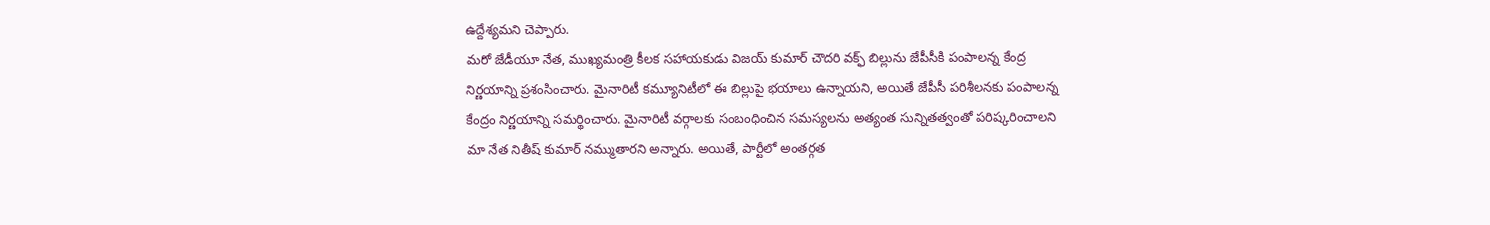ఉద్దేశ్యమని చెప్పారు.
మరో జేడీయూ నేత, ముఖ్యమంత్రి కీలక సహాయకుడు విజయ్ కుమార్ చౌదరి వక్ఫ్ బిల్లును జేపీసీకి పంపాలన్న కేంద్ర నిర్ణయాన్ని ప్రశంసించారు. మైనారిటీ కమ్యూనిటీలో ఈ బిల్లుపై భయాలు ఉన్నాయని, అయితే జేపీసీ పరిశీలనకు పంపాలన్న కేంద్రం నిర్ణయాన్ని సమర్థించారు. మైనారిటీ వర్గాలకు సంబంధించిన సమస్యలను అత్యంత సున్నితత్వంతో పరిష్కరించాలని మా నేత నితీష్ కుమార్ నమ్ముతారని అన్నారు. అయితే, పార్టీలో అంతర్గత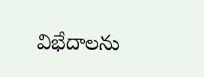విభేదాలను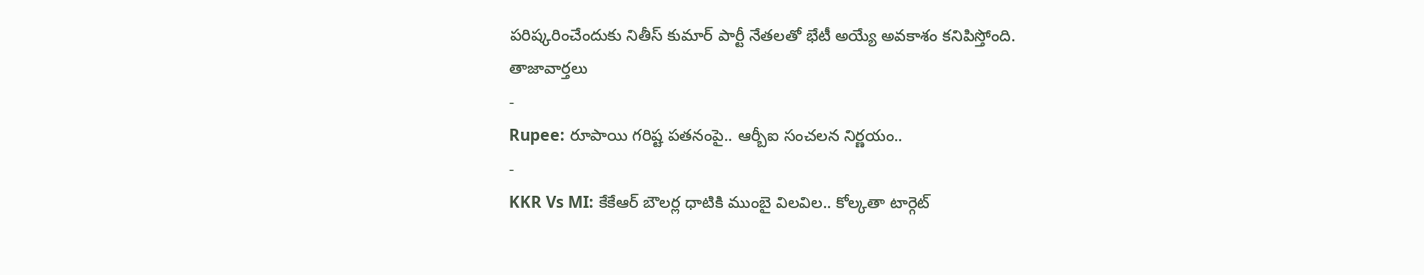పరిష్కరించేందుకు నితీస్ కుమార్ పార్టీ నేతలతో భేటీ అయ్యే అవకాశం కనిపిస్తోంది.
తాజావార్తలు
-
Rupee: రూపాయి గరిష్ట పతనంపై.. ఆర్బీఐ సంచలన నిర్ణయం..
-
KKR Vs MI: కేకేఆర్ బౌలర్ల ధాటికి ముంబై విలవిల.. కోల్కతా టార్గెట్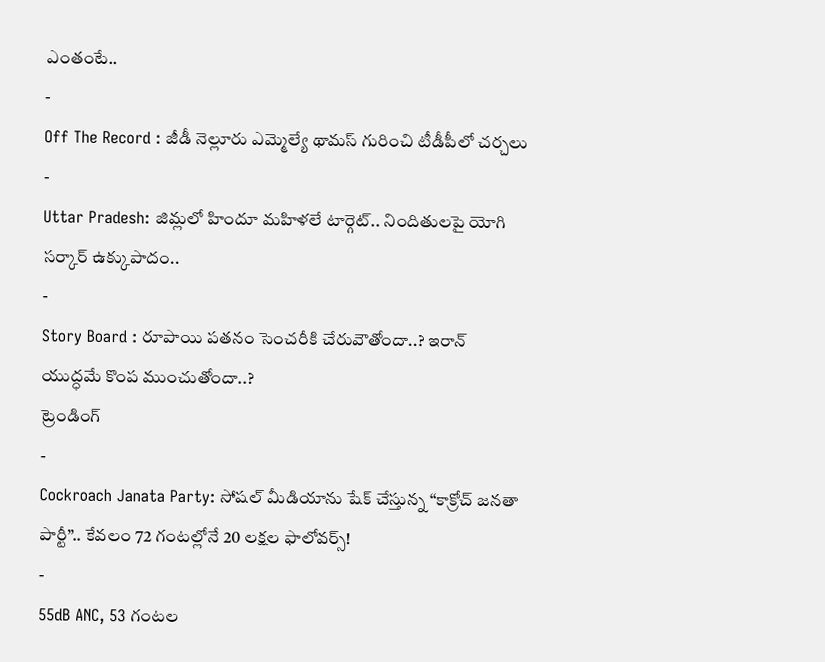ఎంతంటే..
-
Off The Record : జీడీ నెల్లూరు ఎమ్మెల్యే థామస్ గురించి టీడీపీలో చర్చలు
-
Uttar Pradesh: జిమ్లలో హిందూ మహిళలే టార్గెట్.. నిందితులపై యోగి సర్కార్ ఉక్కుపాదం..
-
Story Board : రూపాయి పతనం సెంచరీకి చేరువౌతోందా..? ఇరాన్ యుద్ధమే కొంప ముంచుతోందా..?
ట్రెండింగ్
-
Cockroach Janata Party: సోషల్ మీడియాను షేక్ చేస్తున్న “కాక్రోచ్ జనతా పార్టీ”.. కేవలం 72 గంటల్లోనే 20 లక్షల ఫాలోవర్స్!
-
55dB ANC, 53 గంటల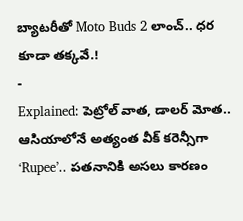బ్యాటరీతో Moto Buds 2 లాంచ్.. ధర కూడా తక్కవే.!
-
Explained: పెట్రోల్ వాత, డాలర్ మోత.. ఆసియాలోనే అత్యంత వీక్ కరెన్సీగా ‘Rupee’.. పతనానికి అసలు కారణం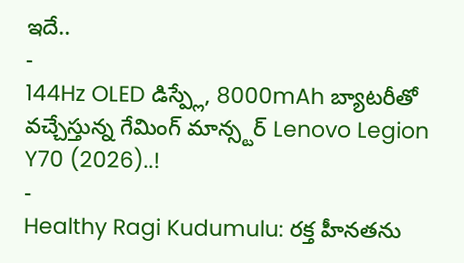ఇదే..
-
144Hz OLED డిస్ప్లే, 8000mAh బ్యాటరీతో వచ్చేస్తున్న గేమింగ్ మాన్స్టర్ Lenovo Legion Y70 (2026)..!
-
Healthy Ragi Kudumulu: రక్త హీనతను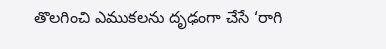తొలగించి ఎముకలను దృఢంగా చేసే ‘రాగి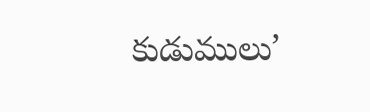కుడుములు’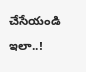చేసేయండి ఇలా..!